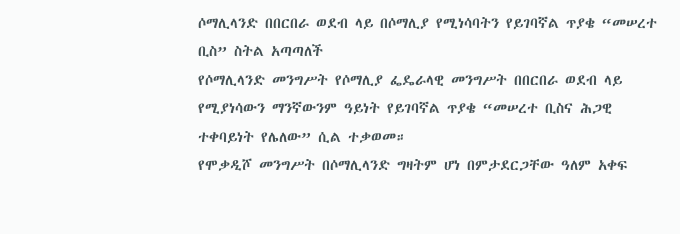ሶማሊላንድ በበርበራ ወደብ ላይ በሶማሊያ የሚነሳባትን የይገባኛል ጥያቄ “መሠረተ ቢስ” ስትል አጣጣለች
የሶማሊላንድ መንግሥት የሶማሊያ ፌዴራላዊ መንግሥት በበርበራ ወደብ ላይ የሚያነሳውን ማንኛውንም ዓይነት የይገባኛል ጥያቄ “መሠረተ ቢስና ሕጋዊ ተቀባይነት የሌለው” ሲል ተቃወመ።
የሞቃዲሾ መንግሥት በሶማሊላንድ ግዛትም ሆነ በምታደርጋቸው ዓለም አቀፍ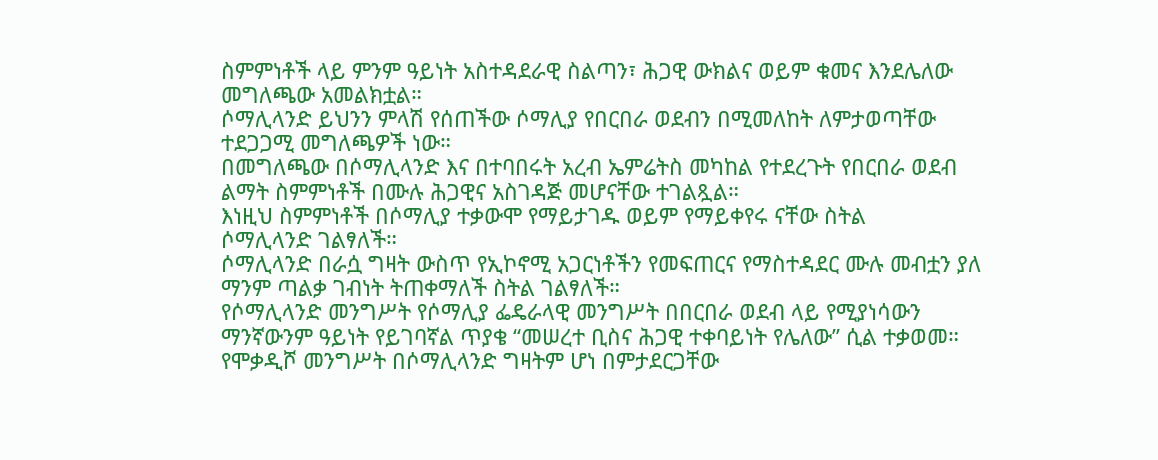ስምምነቶች ላይ ምንም ዓይነት አስተዳደራዊ ስልጣን፣ ሕጋዊ ውክልና ወይም ቁመና እንደሌለው መግለጫው አመልክቷል።
ሶማሊላንድ ይህንን ምላሽ የሰጠችው ሶማሊያ የበርበራ ወደብን በሚመለከት ለምታወጣቸው ተደጋጋሚ መግለጫዎች ነው።
በመግለጫው በሶማሊላንድ እና በተባበሩት አረብ ኤምሬትስ መካከል የተደረጉት የበርበራ ወደብ ልማት ስምምነቶች በሙሉ ሕጋዊና አስገዳጅ መሆናቸው ተገልጿል።
እነዚህ ስምምነቶች በሶማሊያ ተቃውሞ የማይታገዱ ወይም የማይቀየሩ ናቸው ስትል
ሶማሊላንድ ገልፃለች።
ሶማሊላንድ በራሷ ግዛት ውስጥ የኢኮኖሚ አጋርነቶችን የመፍጠርና የማስተዳደር ሙሉ መብቷን ያለ ማንም ጣልቃ ገብነት ትጠቀማለች ስትል ገልፃለች።
የሶማሊላንድ መንግሥት የሶማሊያ ፌዴራላዊ መንግሥት በበርበራ ወደብ ላይ የሚያነሳውን ማንኛውንም ዓይነት የይገባኛል ጥያቄ “መሠረተ ቢስና ሕጋዊ ተቀባይነት የሌለው” ሲል ተቃወመ።
የሞቃዲሾ መንግሥት በሶማሊላንድ ግዛትም ሆነ በምታደርጋቸው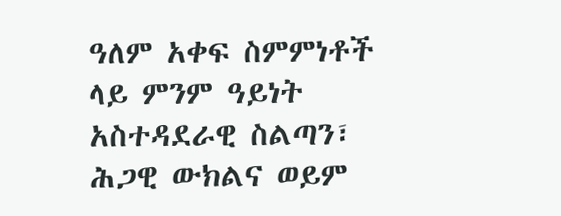ዓለም አቀፍ ስምምነቶች ላይ ምንም ዓይነት አስተዳደራዊ ስልጣን፣ ሕጋዊ ውክልና ወይም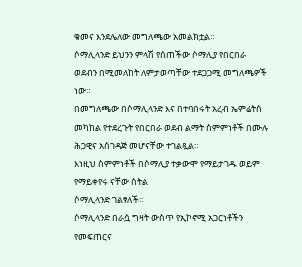ቁመና እንደሌለው መግለጫው አመልክቷል።
ሶማሊላንድ ይህንን ምላሽ የሰጠችው ሶማሊያ የበርበራ ወደብን በሚመለከት ለምታወጣቸው ተደጋጋሚ መግለጫዎች ነው።
በመግለጫው በሶማሊላንድ እና በተባበሩት አረብ ኤምሬትስ መካከል የተደረጉት የበርበራ ወደብ ልማት ስምምነቶች በሙሉ ሕጋዊና አስገዳጅ መሆናቸው ተገልጿል።
እነዚህ ስምምነቶች በሶማሊያ ተቃውሞ የማይታገዱ ወይም የማይቀየሩ ናቸው ስትል
ሶማሊላንድ ገልፃለች።
ሶማሊላንድ በራሷ ግዛት ውስጥ የኢኮኖሚ አጋርነቶችን የመፍጠርና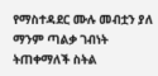የማስተዳደር ሙሉ መብቷን ያለ ማንም ጣልቃ ገብነት ትጠቀማለች ስትል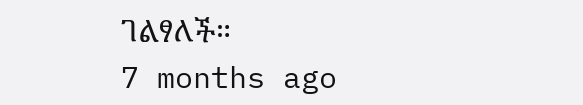ገልፃለች።
7 months ago